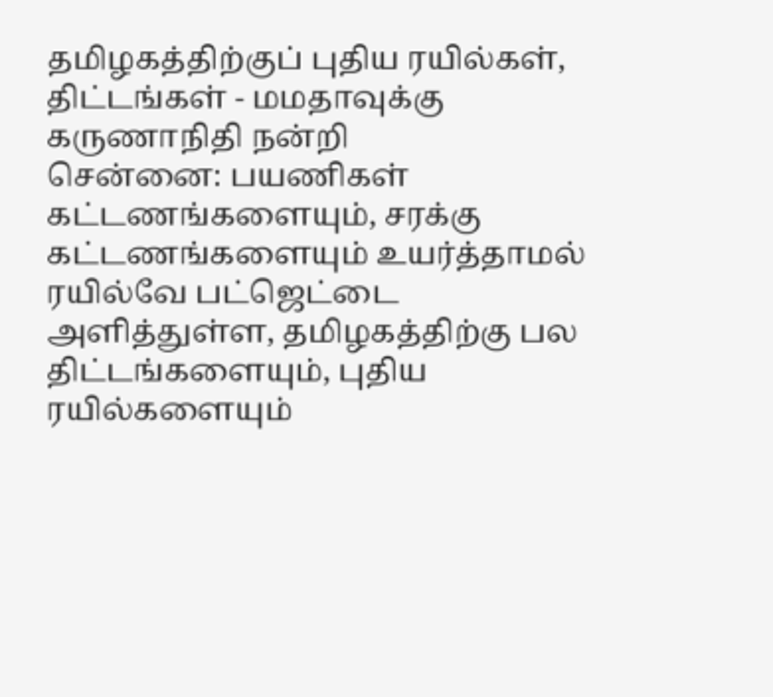தமிழகத்திற்குப் புதிய ரயில்கள், திட்டங்கள் - மமதாவுக்கு கருணாநிதி நன்றி
சென்னை: பயணிகள் கட்டணங்களையும், சரக்கு கட்டணங்களையும் உயர்த்தாமல் ரயில்வே பட்ஜெட்டை அளித்துள்ள, தமிழகத்திற்கு பல திட்டங்களையும், புதிய ரயில்களையும்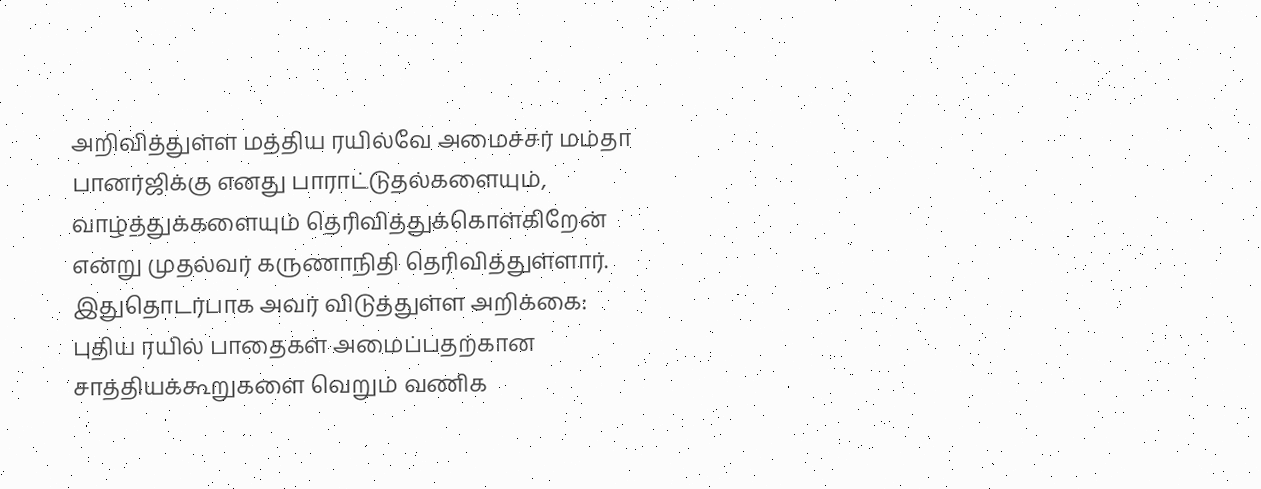அறிவித்துள்ள மத்திய ரயில்வே அமைச்சர் மம்தா பானர்ஜிக்கு எனது பாராட்டுதல்களையும், வாழ்த்துக்களையும் தெரிவித்துக்கொள்கிறேன் என்று முதல்வர் கருணாநிதி தெரிவித்துள்ளார்.
இதுதொடர்பாக அவர் விடுத்துள்ள அறிக்கை:
புதிய ரயில் பாதைகள் அமைப்பதற்கான சாத்தியக்கூறுகளை வெறும் வணிக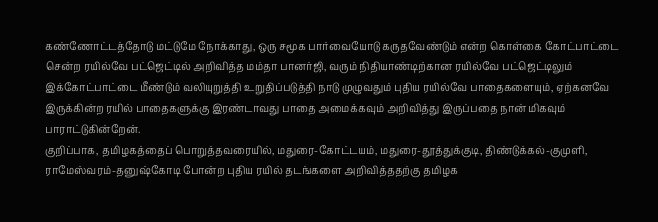கண்ணோட்டத்தோடு மட்டுமே நோக்காது, ஒரு சமூக பார்வையோடு கருதவேண்டும் என்ற கொள்கை கோட்பாட்டை சென்ற ரயில்வே பட்ஜெட்டில் அறிவித்த மம்தா பானர்ஜி, வரும் நிதியாண்டிற்கான ரயில்வே பட்ஜெட்டிலும் இக்கோட்பாட்டை மீண்டும் வலியுறுத்தி உறுதிப்படுத்தி நாடு முழுவதும் புதிய ரயில்வே பாதைகளையும், ஏற்கனவே இருக்கின்ற ரயில் பாதைகளுக்கு இரண்டாவது பாதை அமைக்கவும் அறிவித்து இருப்பதை நான் மிகவும் பாராட்டுகின்றேன்.
குறிப்பாக, தமிழகத்தைப் பொறுத்தவரையில், மதுரை-கோட்டயம், மதுரை-தூத்துக்குடி, திண்டுக்கல்-குமுளி, ராமேஸ்வரம்-தனுஷ்கோடி போன்ற புதிய ரயில் தடங்களை அறிவித்ததற்கு தமிழக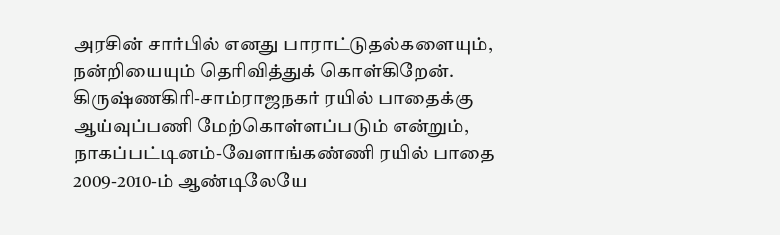அரசின் சார்பில் எனது பாராட்டுதல்களையும், நன்றியையும் தெரிவித்துக் கொள்கிறேன்.
கிருஷ்ணகிரி-சாம்ராஜநகர் ரயில் பாதைக்கு ஆய்வுப்பணி மேற்கொள்ளப்படும் என்றும், நாகப்பட்டினம்-வேளாங்கண்ணி ரயில் பாதை 2009-2010-ம் ஆண்டிலேயே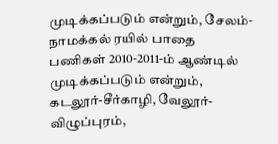முடிக்கப்படும் என்றும், சேலம்-நாமக்கல் ரயில் பாதை பணிகள் 2010-2011-ம் ஆண்டில் முடிக்கப்படும் என்றும், கடலூர்-சீர்காழி, வேலூர்-விழுப்புரம்,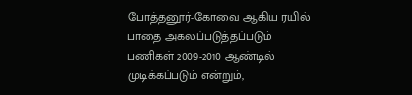போத்தனூர்-கோவை ஆகிய ரயில் பாதை அகலப்படுத்தப்படும் பணிகள் 2009-2010 ஆண்டில் முடிக்கப்படும் என்றும்,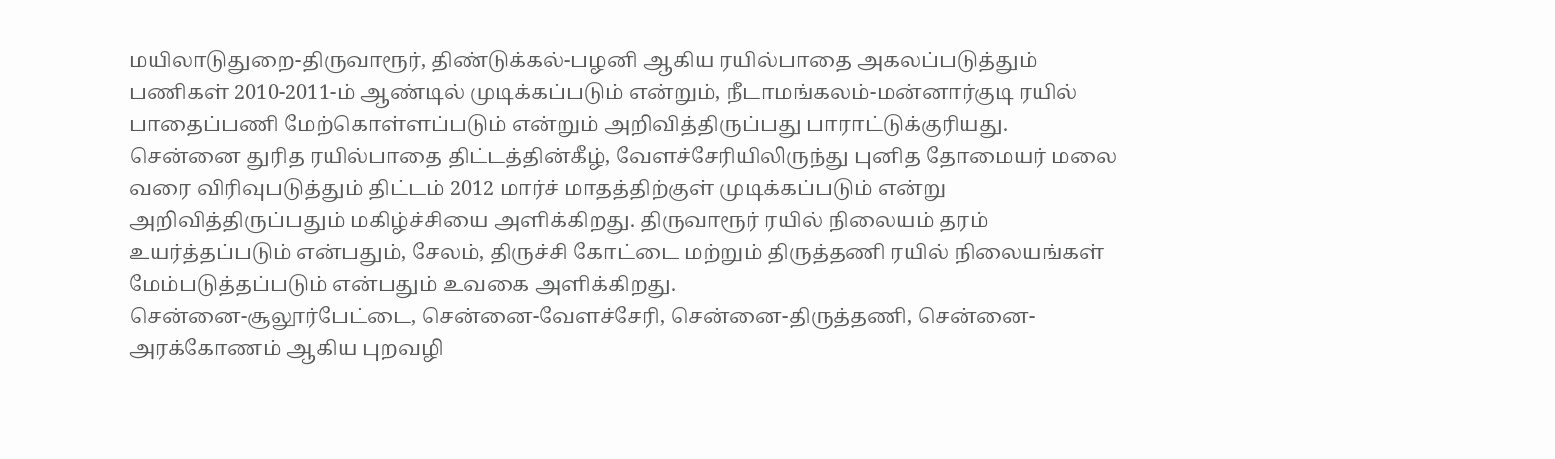மயிலாடுதுறை-திருவாரூர், திண்டுக்கல்-பழனி ஆகிய ரயில்பாதை அகலப்படுத்தும் பணிகள் 2010-2011-ம் ஆண்டில் முடிக்கப்படும் என்றும், நீடாமங்கலம்-மன்னார்குடி ரயில் பாதைப்பணி மேற்கொள்ளப்படும் என்றும் அறிவித்திருப்பது பாராட்டுக்குரியது.
சென்னை துரித ரயில்பாதை திட்டத்தின்கீழ், வேளச்சேரியிலிருந்து புனித தோமையர் மலை வரை விரிவுபடுத்தும் திட்டம் 2012 மார்ச் மாதத்திற்குள் முடிக்கப்படும் என்று அறிவித்திருப்பதும் மகிழ்ச்சியை அளிக்கிறது. திருவாரூர் ரயில் நிலையம் தரம் உயர்த்தப்படும் என்பதும், சேலம், திருச்சி கோட்டை மற்றும் திருத்தணி ரயில் நிலையங்கள் மேம்படுத்தப்படும் என்பதும் உவகை அளிக்கிறது.
சென்னை-சூலூர்பேட்டை, சென்னை-வேளச்சேரி, சென்னை-திருத்தணி, சென்னை-அரக்கோணம் ஆகிய புறவழி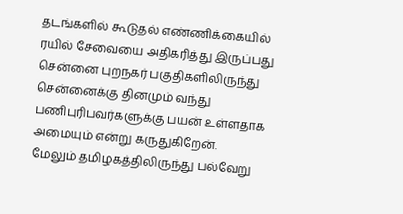தடங்களில் கூடுதல் எண்ணிக்கையில் ரயில் சேவையை அதிகரித்து இருப்பது சென்னை புறநகர் பகுதிகளிலிருந்து சென்னைக்கு தினமும் வந்து பணிபுரிபவர்களுக்கு பயன் உள்ளதாக அமையும் என்று கருதுகிறேன்.
மேலும் தமிழகத்திலிருந்து பல்வேறு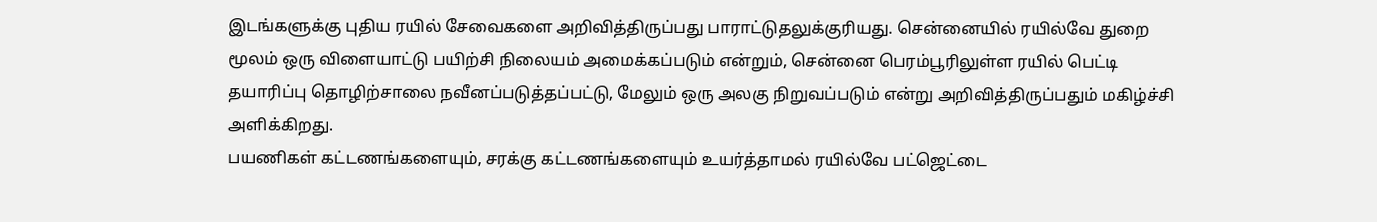இடங்களுக்கு புதிய ரயில் சேவைகளை அறிவித்திருப்பது பாராட்டுதலுக்குரியது. சென்னையில் ரயில்வே துறை மூலம் ஒரு விளையாட்டு பயிற்சி நிலையம் அமைக்கப்படும் என்றும், சென்னை பெரம்பூரிலுள்ள ரயில் பெட்டி தயாரிப்பு தொழிற்சாலை நவீனப்படுத்தப்பட்டு, மேலும் ஒரு அலகு நிறுவப்படும் என்று அறிவித்திருப்பதும் மகிழ்ச்சி அளிக்கிறது.
பயணிகள் கட்டணங்களையும், சரக்கு கட்டணங்களையும் உயர்த்தாமல் ரயில்வே பட்ஜெட்டை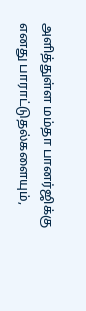அளித்துள்ள மம்தா பானர்ஜிக்கு எனது பாராட்டுதல்களையும்,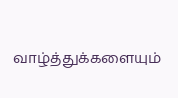வாழ்த்துக்களையும்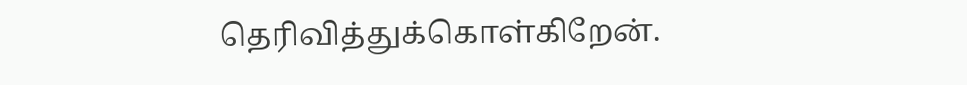தெரிவித்துக்கொள்கிறேன்.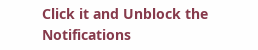Click it and Unblock the Notifications